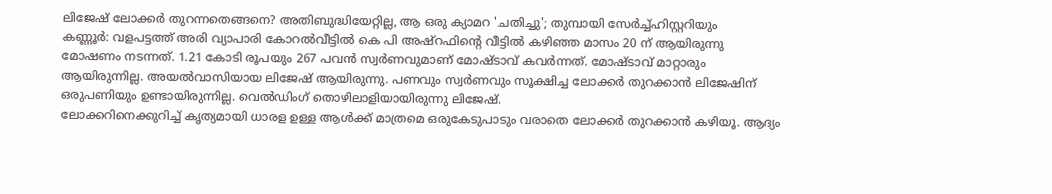ലിജേഷ് ലോക്കർ തുറന്നതെങ്ങനെ? അതിബുദ്ധിയേറ്റില്ല, ആ ഒരു ക്യാമറ 'ചതിച്ചു'; തുമ്പായി സേർച്ച്ഹിസ്റ്ററിയും
കണ്ണൂർ: വളപട്ടത്ത് അരി വ്യാപാരി കോറൽവീട്ടിൽ കെ പി അഷ്റഫിന്റെ വീട്ടിൽ കഴിഞ്ഞ മാസം 20 ന് ആയിരുന്നു മോഷണം നടന്നത്. 1.21 കോടി രൂപയും 267 പവൻ സ്വർണവുമാണ് മോഷ്ടാവ് കവർന്നത്. മോഷ്ടാവ് മാറ്റാരും ആയിരുന്നില്ല. അയൽവാസിയായ ലിജേഷ് ആയിരുന്നു. പണവും സ്വർണവും സൂക്ഷിച്ച ലോക്കർ തുറക്കാൻ ലിജേഷിന് ഒരുപണിയും ഉണ്ടായിരുന്നില്ല. വെൽഡിംഗ് തൊഴിലാളിയായിരുന്നു ലിജേഷ്.
ലോക്കറിനെക്കുറിച്ച് കൃത്യമായി ധാരള ഉള്ള ആൾക്ക് മാത്രമെ ഒരുകേടുപാടും വരാതെ ലോക്കർ തുറക്കാൻ കഴിയൂ. ആദ്യം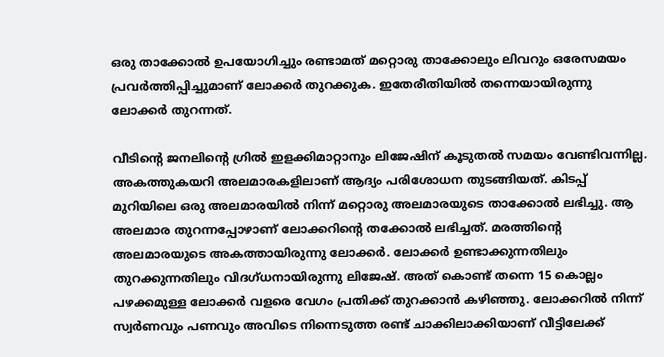ഒരു താക്കോൽ ഉപയോഗിച്ചും രണ്ടാമത് മറ്റൊരു താക്കോലും ലിവറും ഒരേസമയം പ്രവർത്തിപ്പിച്ചുമാണ് ലോക്കർ തുറക്കുക. ഇതേരീതിയിൽ തന്നെയായിരുന്നു ലോക്കർ തുറന്നത്.

വീടിന്റെ ജനലിന്റെ ഗ്രിൽ ഇളക്കിമാറ്റാനും ലിജേഷിന് കൂടുതൽ സമയം വേണ്ടിവന്നില്ല. അകത്തുകയറി അലമാരകളിലാണ് ആദ്യം പരിശോധന തുടങ്ങിയത്. കിടപ്പ് മുറിയിലെ ഒരു അലമാരയിൽ നിന്ന് മറ്റൊരു അലമാരയുടെ താക്കോൽ ലഭിച്ചു. ആ അലമാര തുറന്നപ്പോഴാണ് ലോക്കറിന്റെ തക്കോൽ ലഭിച്ചത്. മരത്തിന്റെ അലമാരയുടെ അകത്തായിരുന്നു ലോക്കർ. ലോക്കർ ഉണ്ടാക്കുന്നതിലും തുറക്കുന്നതിലും വിദഗ്ധനായിരുന്നു ലിജേഷ്. അത് കൊണ്ട് തന്നെ 15 കൊല്ലം പഴക്കമുള്ള ലോക്കർ വളരെ വേഗം പ്രതിക്ക് തുറക്കാൻ കഴിഞ്ഞു. ലോക്കറിൽ നിന്ന് സ്വർണവും പണവും അവിടെ നിന്നെടുത്ത രണ്ട് ചാക്കിലാക്കിയാണ് വീട്ടിലേക്ക്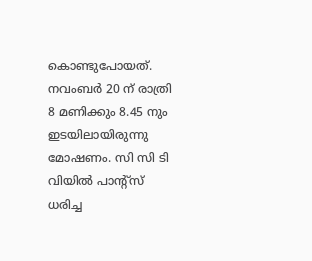കൊണ്ടുപോയത്.
നവംബർ 20 ന് രാത്രി 8 മണിക്കും 8.45 നും ഇടയിലായിരുന്നു മോഷണം. സി സി ടി വിയിൽ പാന്റ്സ് ധരിച്ച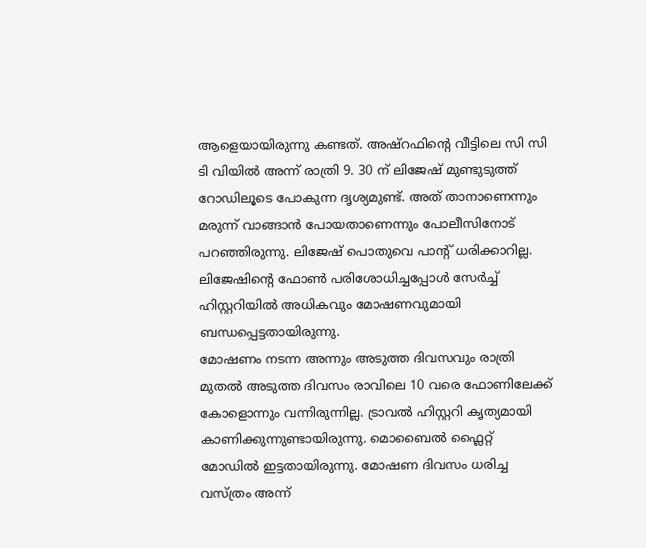ആളെയായിരുന്നു കണ്ടത്. അഷ്റഫിന്റെ വീട്ടിലെ സി സി ടി വിയിൽ അന്ന് രാത്രി 9. 30 ന് ലിജേഷ് മുണ്ടുടുത്ത് റോഡിലൂടെ പോകുന്ന ദൃശ്യമുണ്ട്. അത് താനാണെന്നും മരുന്ന് വാങ്ങാൻ പോയതാണെന്നും പോലീസിനോട് പറഞ്ഞിരുന്നു. ലിജേഷ് പൊതുവെ പാന്റ് ധരിക്കാറില്ല. ലിജേഷിന്റെ ഫോൺ പരിശോധിച്ചപ്പോൾ സേർച്ച് ഹിസ്റ്ററിയിൽ അധികവും മോഷണവുമായി ബന്ധപ്പെട്ടതായിരുന്നു.
മോഷണം നടന്ന അന്നും അടുത്ത ദിവസവും രാത്രി മുതൽ അടുത്ത ദിവസം രാവിലെ 10 വരെ ഫോണിലേക്ക് കോളൊന്നും വന്നിരുന്നില്ല. ട്രാവൽ ഹിസ്റ്ററി കൃത്യമായി കാണിക്കുന്നുണ്ടായിരുന്നു. മൊബൈൽ ഫ്ലൈറ്റ് മോഡിൽ ഇട്ടതായിരുന്നു. മോഷണ ദിവസം ധരിച്ച വസ്ത്രം അന്ന്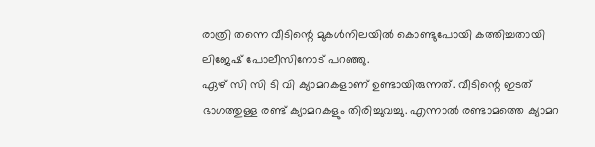രാത്രി തന്നെ വീടിന്റെ മുകൾനിലയിൽ കൊണ്ടുപോയി കത്തിച്ചതായി ലിജേഷ് പോലീസിനോട് പറഞ്ഞു.
ഏഴ് സി സി ടി വി ക്യാമറകളാണ് ഉണ്ടായിരുന്നത്. വീടിന്റെ ഇടത് ഭാഗത്തുള്ള രണ്ട് ക്യാമറകളും തിരിച്ചുവച്ചു. എന്നാൽ രണ്ടാമത്തെ ക്യാമറ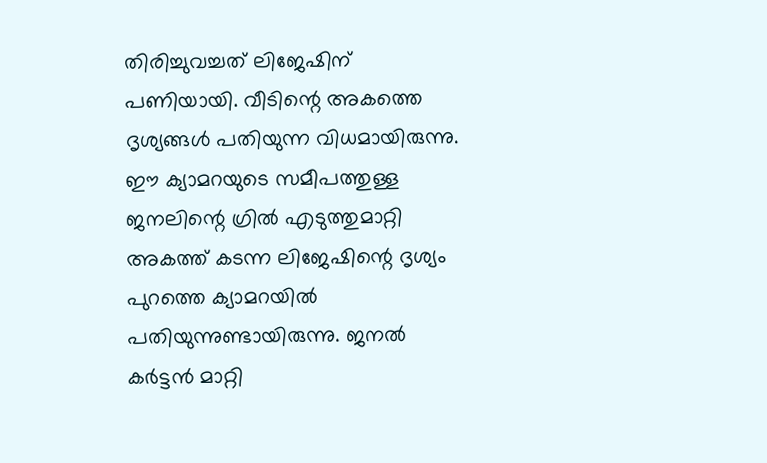തിരിച്ചുവച്ചത് ലിജേഷിന് പണിയായി. വീടിന്റെ അകത്തെ ദൃശ്യങ്ങൾ പതിയുന്ന വിധമായിരുന്നു. ഈ ക്യാമറയുടെ സമീപത്തുള്ള ജനലിന്റെ ഗ്രിൽ എടുത്തുമാറ്റി അകത്ത് കടന്ന ലിജേഷിന്റെ ദൃശ്യം പുറത്തെ ക്യാമറയിൽ പതിയുന്നുണ്ടായിരുന്നു. ജനൽ കർട്ടൻ മാറ്റി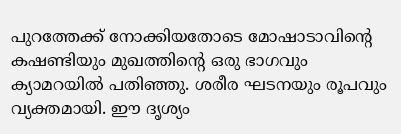പുറത്തേക്ക് നോക്കിയതോടെ മോഷാടാവിന്റെ കഷണ്ടിയും മുഖത്തിന്റെ ഒരു ഭാഗവും ക്യാമറയിൽ പതിഞ്ഞു. ശരീര ഘടനയും രൂപവും വ്യക്തമായി. ഈ ദൃശ്യം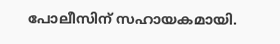പോലീസിന് സഹായകമായി.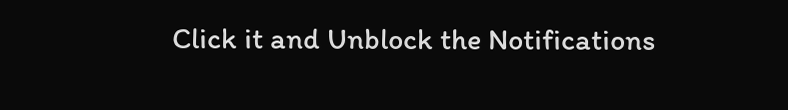Click it and Unblock the Notifications